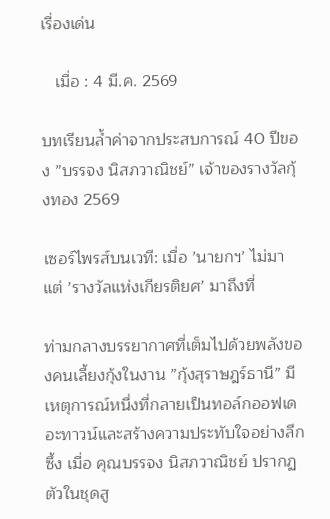เรื่องเด่น

   เมื่อ : 4 มี.ค. 2569

บทเรียนล้ำค่าจากประสบการณ์ 40 ปีของ ”บรรจง นิสภวาณิชย์” เจ้าของรางวัลกุ้งทอง 2569

เซอร์ไพรส์บนเวที: เมื่อ ’นายกฯ’ ไม่มา แต่ ’รางวัลแห่งเกียรติยศ’ มาถึงที่

ท่ามกลางบรรยากาศที่เต็มไปด้วยพลังของคนเลี้ยงกุ้งในงาน ”กุ้งสุราษฎร์ธานี” มีเหตุการณ์หนึ่งที่กลายเป็นทอล์กออฟเดอะทาวน์และสร้างความประทับใจอย่างลึกซึ้ง เมื่อ คุณบรรจง นิสภวาณิชย์ ปรากฏตัวในชุดสู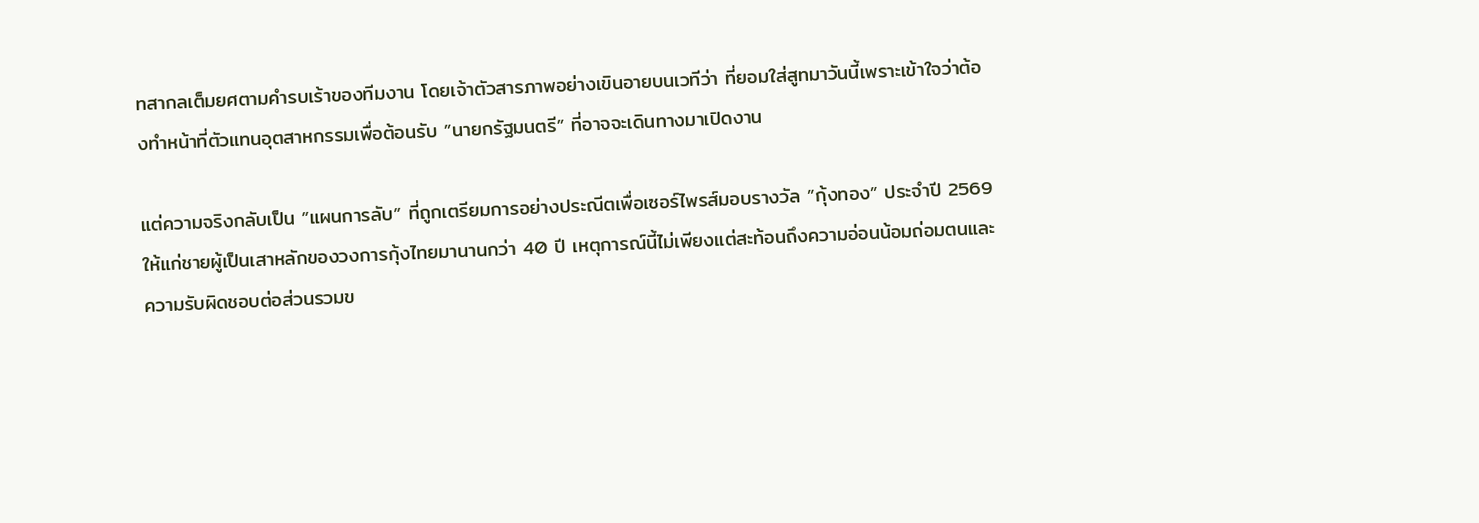ทสากลเต็มยศตามคำรบเร้าของทีมงาน โดยเจ้าตัวสารภาพอย่างเขินอายบนเวทีว่า ที่ยอมใส่สูทมาวันนี้เพราะเข้าใจว่าต้องทำหน้าที่ตัวแทนอุตสาหกรรมเพื่อต้อนรับ ”นายกรัฐมนตรี” ที่อาจจะเดินทางมาเปิดงาน

แต่ความจริงกลับเป็น ”แผนการลับ” ที่ถูกเตรียมการอย่างประณีตเพื่อเซอร์ไพรส์มอบรางวัล ”กุ้งทอง” ประจำปี 2569 ให้แก่ชายผู้เป็นเสาหลักของวงการกุ้งไทยมานานกว่า 40 ปี เหตุการณ์นี้ไม่เพียงแต่สะท้อนถึงความอ่อนน้อมถ่อมตนและความรับผิดชอบต่อส่วนรวมข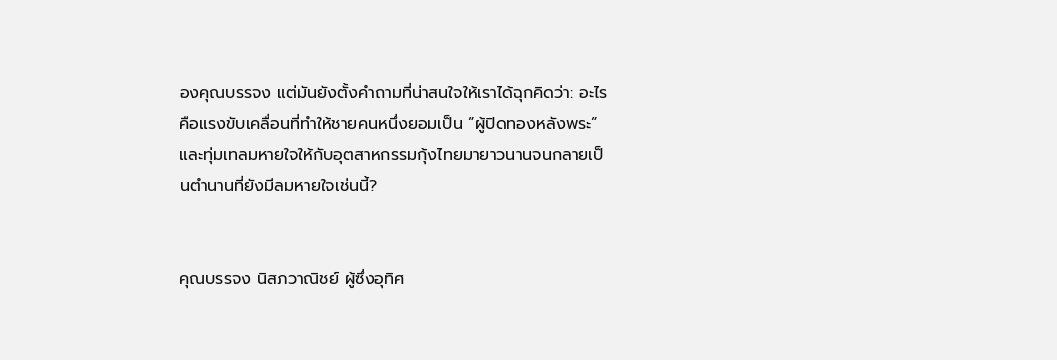องคุณบรรจง แต่มันยังตั้งคำถามที่น่าสนใจให้เราได้ฉุกคิดว่า: อะไรคือแรงขับเคลื่อนที่ทำให้ชายคนหนึ่งยอมเป็น ”ผู้ปิดทองหลังพระ” และทุ่มเทลมหายใจให้กับอุตสาหกรรมกุ้งไทยมายาวนานจนกลายเป็นตำนานที่ยังมีลมหายใจเช่นนี้?


คุณบรรจง นิสภวาณิชย์ ผู้ซึ่งอุทิศ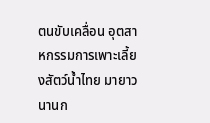ตนขับเคลื่อน อุตสาหกรรมการเพาะเลี้ยงสัตว์น้ำไทย มายาวนานก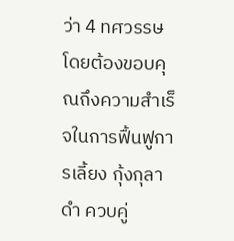ว่า 4 ทศวรรษ โดยต้องขอบคุณถึงความสำเร็จในการฟื้นฟูการเลี้ยง กุ้งกุลาดำ ควบคู่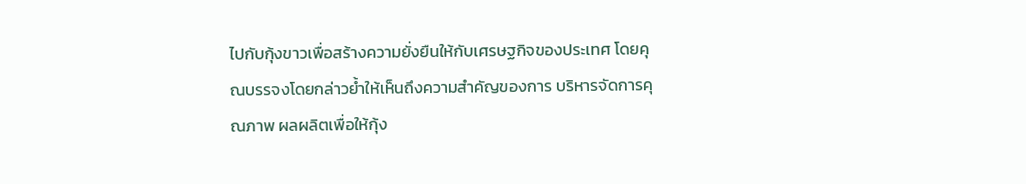ไปกับกุ้งขาวเพื่อสร้างความยั่งยืนให้กับเศรษฐกิจของประเทศ โดยคุณบรรจงโดยกล่าวย้ำให้เห็นถึงความสำคัญของการ บริหารจัดการคุณภาพ ผลผลิตเพื่อให้กุ้ง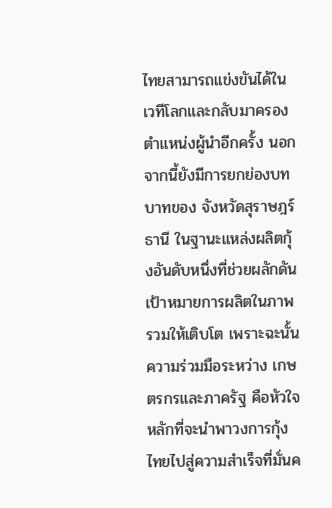ไทยสามารถแข่งขันได้ในเวทีโลกและกลับมาครองตำแหน่งผู้นำอีกครั้ง นอกจากนี้ยังมีการยกย่องบทบาทของ จังหวัดสุราษฎร์ธานี ในฐานะแหล่งผลิตกุ้งอันดับหนึ่งที่ช่วยผลักดันเป้าหมายการผลิตในภาพรวมให้เติบโต เพราะฉะนั้นความร่วมมือระหว่าง เกษตรกรและภาครัฐ คือหัวใจหลักที่จะนำพาวงการกุ้งไทยไปสู่ความสำเร็จที่มั่นค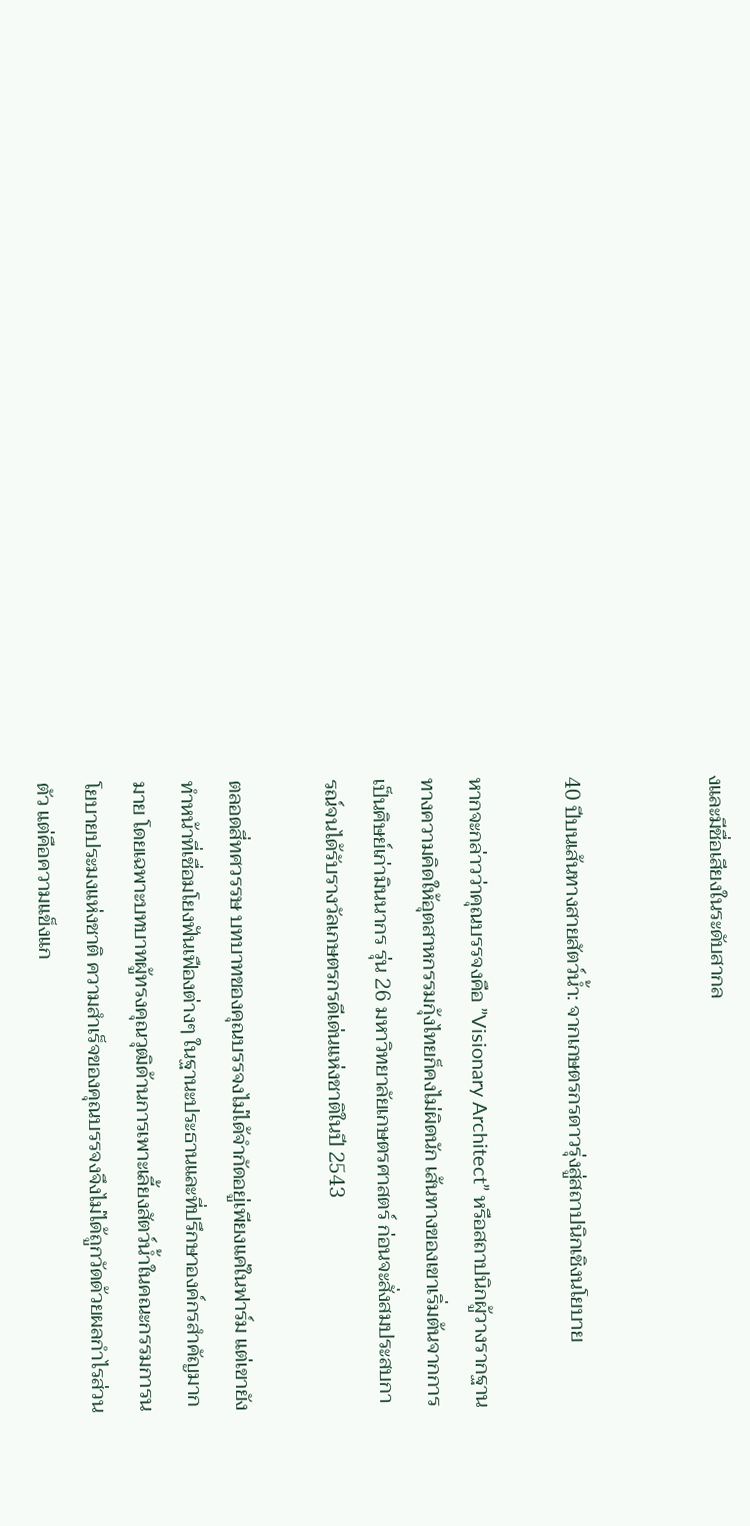งและมีชื่อเสียงในระดับสากล


40 ปีบนเส้นทางสายสัตว์น้ำ: จากเกษตรกรดาวรุ่งสู่สถาปนิกเชิงนโยบาย

หากจะกล่าวว่าคุณบรรจงคือ ”Visionary Architect” หรือสถาปนิกผู้วางรากฐานทางความคิดให้อุตสาหกรรมกุ้งไทยก็คงไม่ผิดนัก เส้นทางของเขาเริ่มต้นจากการเป็นศิษย์เก่ามินนากร รุ่น 26 มหาวิทยาลัยเกษตรศาสตร์ ก่อนจะสั่งสมประสบการณ์จนได้รับรางวัลเกษตรกรดีเด่นแห่งชาติในปี 2543

ตลอดสี่ทศวรรษ บทบาทของคุณบรรจงไม่ได้จำกัดอยู่เพียงแค่ในฟาร์ม แต่เขายังทำหน้าที่เชื่อมโยงฟันเฟืองต่างๆ ในฐานะประธานและที่ปรึกษาองค์กรสำคัญมากมาย โดยเฉพาะบทบาทผู้ทรงคุณวุฒิด้านการเพาะเลี้ยงสัตว์น้ำในคณะกรรมการนโยบายประมงแห่งชาติ ความสำเร็จของคุณบรรจงจึงไม่ได้ถูกวัดด้วยผลกำไรส่วนตัว แต่คือความแข็งแก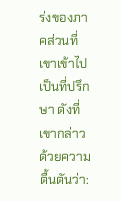ร่งของภาคส่วนที่เขาเข้าไปเป็นที่ปรึกษา ดังที่เขากล่าวด้วยความตื้นตันว่า: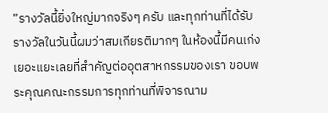”รางวัลนี้ยิ่งใหญ่มากจริงๆ ครับ และทุกท่านที่ได้รับรางวัลในวันนี้ผมว่าสมเกียรติมากๆ ในห้องนี้มีคนเก่งเยอะแยะเลยที่สำคัญต่ออุตสาหกรรมของเรา ขอบพระคุณคณะกรรมการทุกท่านที่พิจารณาม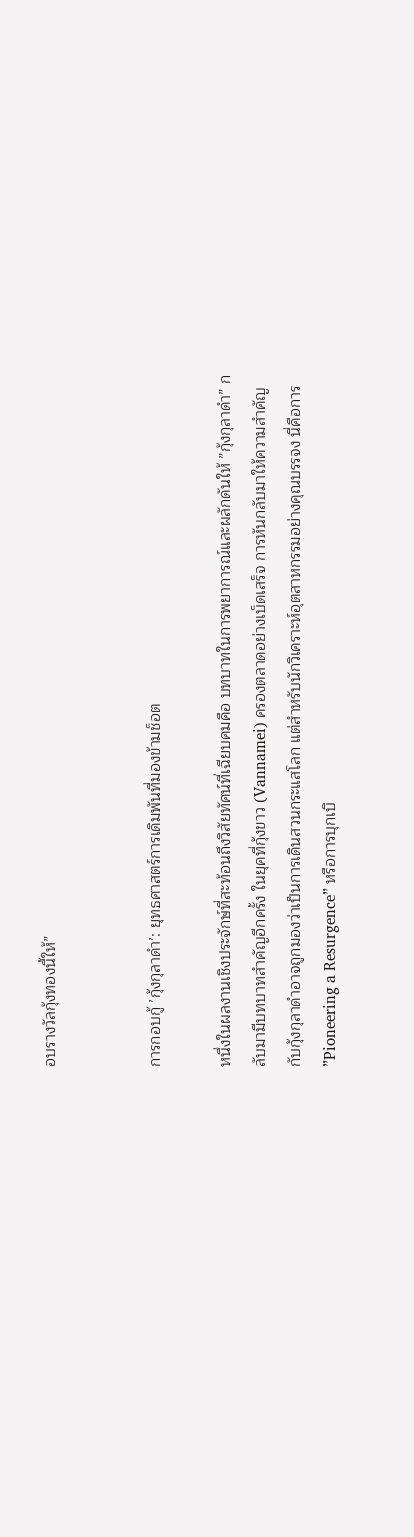อบรางวัลกุ้งทองนี้ให้”


การกอบกู้ ’กุ้งกุลาดำ’: ยุทธศาสตร์การเดิมพันที่มองข้ามช็อต

หนึ่งในผลงานเชิงประจักษ์ที่สะท้อนถึงวิสัยทัศน์ที่เฉียบคมคือ บทบาทในการพยาการณ์และผลักดันให้ ”กุ้งกุลาดำ” กลับมามีบทบาทสำคัญอีกครั้ง ในยุคที่กุ้งขาว (Vannamei) ครองตลาดอย่างเบ็ดเสร็จ การหันกลับมาให้ความสำคัญกับกุ้งกุลาดำอาจถูกมองว่าเป็นการเดินสวนกระแสโลก แต่สำหรับนักวิเคราะห์อุตสาหกรรมอย่างคุณบรรจง นี่คือการ ”Pioneering a Resurgence” หรือการบุกเบิ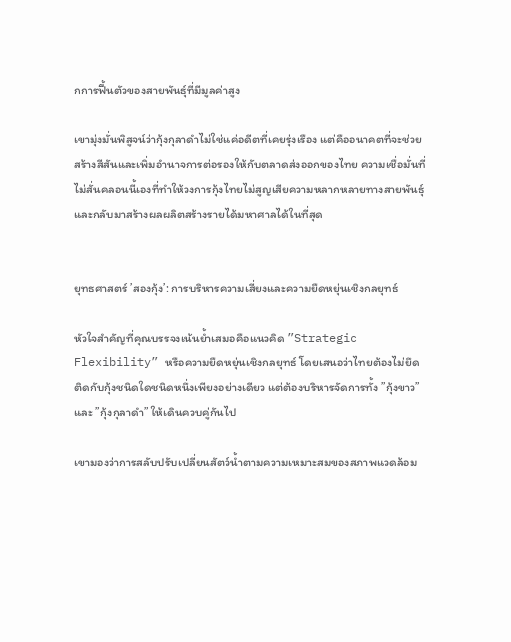กการฟื้นตัวของสายพันธุ์ที่มีมูลค่าสูง

เขามุ่งมั่นพิสูจน์ว่ากุ้งกุลาดำไม่ใช่แค่อดีตที่เคยรุ่งเรือง แต่คืออนาคตที่จะช่วยสร้างสีสันและเพิ่มอำนาจการต่อรองให้กับตลาดส่งออกของไทย ความเชื่อมั่นที่ไม่สั่นคลอนนี้เองที่ทำให้วงการกุ้งไทยไม่สูญเสียความหลากหลายทางสายพันธุ์ และกลับมาสร้างผลผลิตสร้างรายได้มหาศาลได้ในที่สุด


ยุทธศาสตร์ ’สองกุ้ง’: การบริหารความเสี่ยงและความยืดหยุ่นเชิงกลยุทธ์

หัวใจสำคัญที่คุณบรรจงเน้นย้ำเสมอคือแนวคิด ”Strategic Flexibility” หรือความยืดหยุ่นเชิงกลยุทธ์ โดยเสนอว่าไทยต้องไม่ยึดติดกับกุ้งชนิดใดชนิดหนึ่งเพียงอย่างเดียว แต่ต้องบริหารจัดการทั้ง ”กุ้งขาว” และ ”กุ้งกุลาดำ” ให้เดินควบคู่กันไป

เขามองว่าการสลับปรับเปลี่ยนสัตว์น้ำตามความเหมาะสมของสภาพแวดล้อม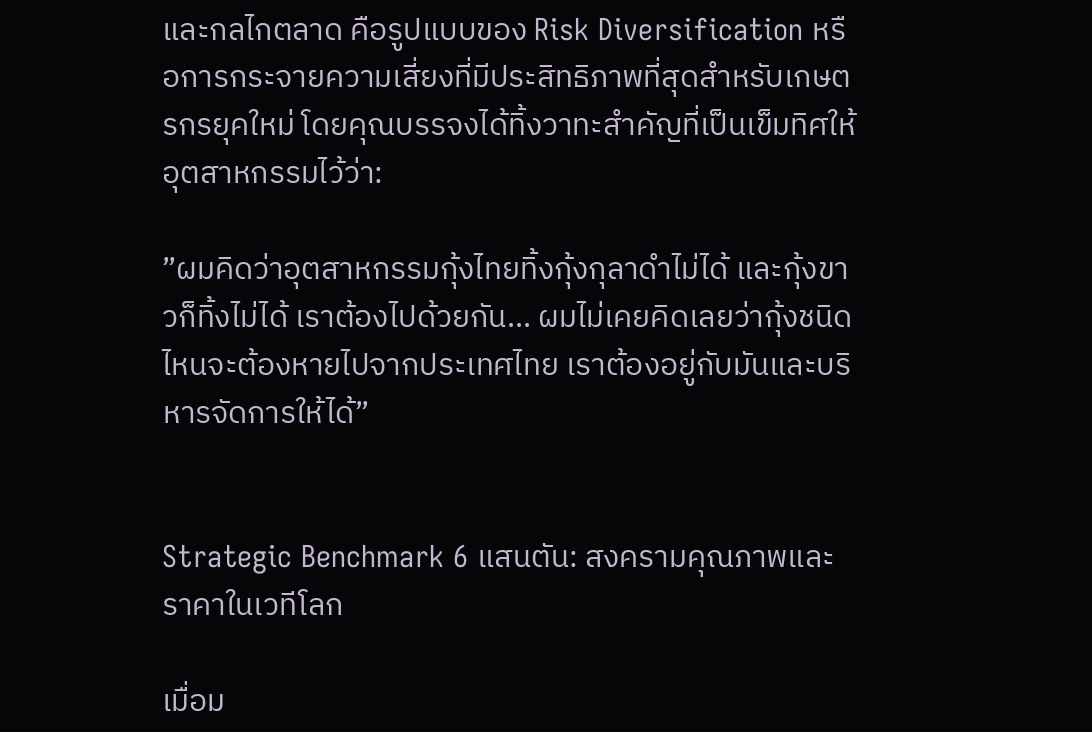และกลไกตลาด คือรูปแบบของ Risk Diversification หรือการกระจายความเสี่ยงที่มีประสิทธิภาพที่สุดสำหรับเกษตรกรยุคใหม่ โดยคุณบรรจงได้ทิ้งวาทะสำคัญที่เป็นเข็มทิศให้อุตสาหกรรมไว้ว่า:

”ผมคิดว่าอุตสาหกรรมกุ้งไทยทิ้งกุ้งกุลาดำไม่ได้ และกุ้งขาวก็ทิ้งไม่ได้ เราต้องไปด้วยกัน... ผมไม่เคยคิดเลยว่ากุ้งชนิดไหนจะต้องหายไปจากประเทศไทย เราต้องอยู่กับมันและบริหารจัดการให้ได้”


Strategic Benchmark 6 แสนตัน: สงครามคุณภาพและราคาในเวทีโลก

เมื่อม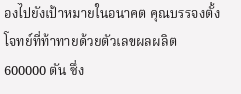องไปยังเป้าหมายในอนาคต คุณบรรจงตั้งโจทย์ที่ท้าทายด้วยตัวเลขผลผลิต 600000 ตัน ซึ่ง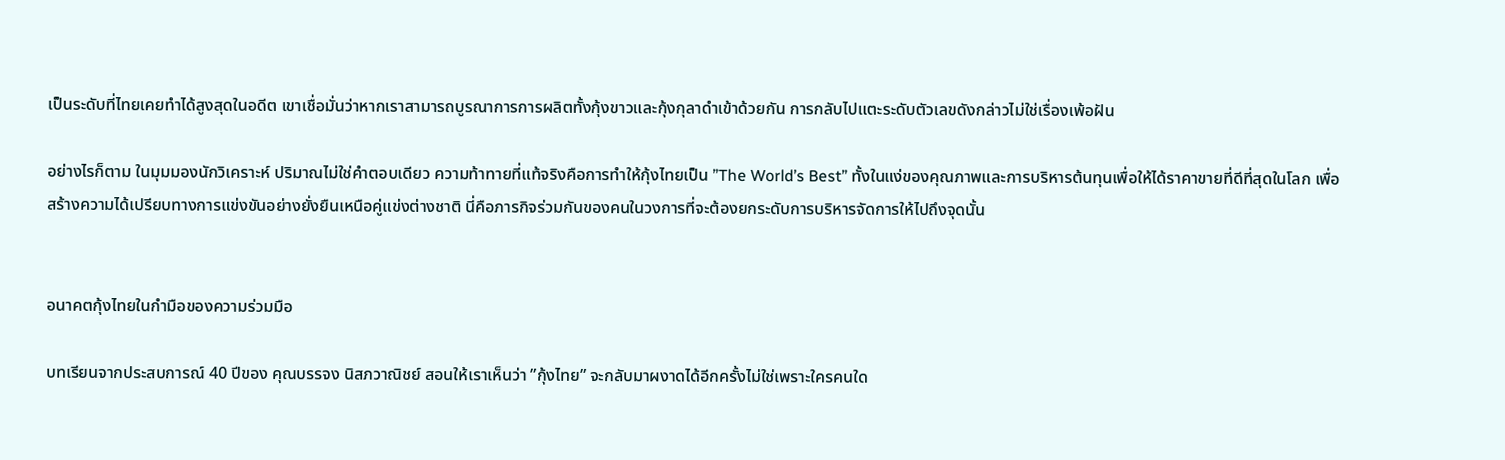เป็นระดับที่ไทยเคยทำได้สูงสุดในอดีต เขาเชื่อมั่นว่าหากเราสามารถบูรณาการการผลิตทั้งกุ้งขาวและกุ้งกุลาดำเข้าด้วยกัน การกลับไปแตะระดับตัวเลขดังกล่าวไม่ใช่เรื่องเพ้อฝัน

อย่างไรก็ตาม ในมุมมองนักวิเคราะห์ ปริมาณไม่ใช่คำตอบเดียว ความท้าทายที่แท้จริงคือการทำให้กุ้งไทยเป็น ”The World’s Best” ทั้งในแง่ของคุณภาพและการบริหารต้นทุนเพื่อให้ได้ราคาขายที่ดีที่สุดในโลก เพื่อสร้างความได้เปรียบทางการแข่งขันอย่างยั่งยืนเหนือคู่แข่งต่างชาติ นี่คือภารกิจร่วมกันของคนในวงการที่จะต้องยกระดับการบริหารจัดการให้ไปถึงจุดนั้น


อนาคตกุ้งไทยในกำมือของความร่วมมือ

บทเรียนจากประสบการณ์ 40 ปีของ คุณบรรจง นิสภวาณิชย์ สอนให้เราเห็นว่า ”กุ้งไทย” จะกลับมาผงาดได้อีกครั้งไม่ใช่เพราะใครคนใด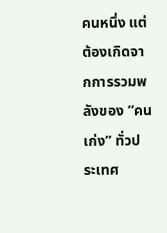คนหนึ่ง แต่ต้องเกิดจากการรวมพลังของ ”คนเก่ง” ทั่วประเทศ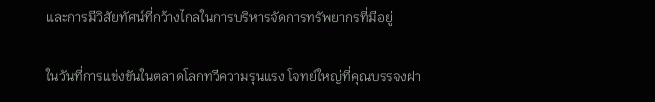และการมีวิสัยทัศน์ที่กว้างไกลในการบริหารจัดการทรัพยากรที่มีอยู่

ในวันที่การแข่งขันในตลาดโลกทวีความรุนแรง โจทย์ใหญ่ที่คุณบรรจงฝา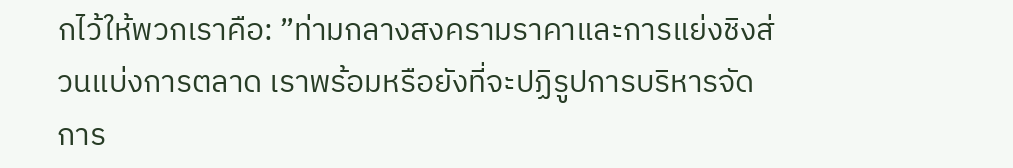กไว้ให้พวกเราคือ: ”ท่ามกลางสงครามราคาและการแย่งชิงส่วนแบ่งการตลาด เราพร้อมหรือยังที่จะปฏิรูปการบริหารจัดการ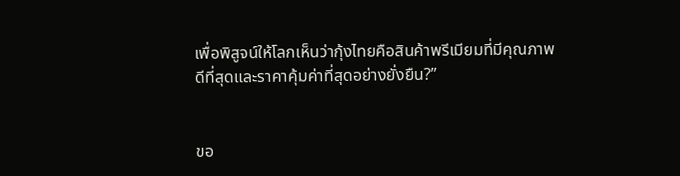เพื่อพิสูจน์ให้โลกเห็นว่ากุ้งไทยคือสินค้าพรีเมียมที่มีคุณภาพดีที่สุดและราคาคุ้มค่าที่สุดอย่างยั่งยืน?”


ขอ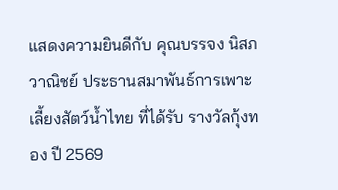แสดงความยินดีกับ คุณบรรจง นิสภวาณิชย์ ประธานสมาพันธ์การเพาะเลี้ยงสัตว์น้ำไทย ที่ได้รับ รางวัลกุ้งทอง ปี 2569